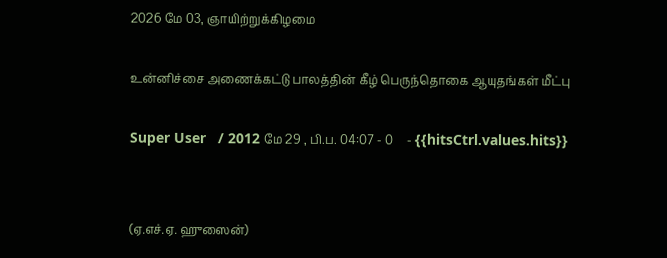2026 மே 03, ஞாயிற்றுக்கிழமை

உன்னிச்சை அணைக்கட்டு பாலத்தின் கீழ் பெருந்தொகை ஆயுதங்கள் மீட்பு

Super User   / 2012 மே 29 , பி.ப. 04:07 - 0     - {{hitsCtrl.values.hits}}


(ஏ.எச்.ஏ. ஹுஸைன்)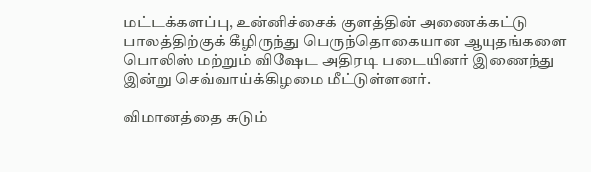மட்டக்களப்பு, உன்னிச்சைக் குளத்தின் அணைக்கட்டு பாலத்திற்குக் கீழிருந்து பெருந்தொகையான ஆயுதங்களை பொலிஸ் மற்றும் விஷேட அதிரடி படையினர் இணைந்து இன்று செவ்வாய்க்கிழமை மீட்டுள்ளனர்.

விமானத்தை சுடும்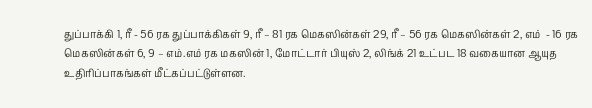துப்பாக்கி 1, ரீ - 56 ரக துப்பாக்கிகள் 9, ரீ – 81 ரக மெகஸின்கள் 29, ரீ – 56 ரக மெகஸின்கள் 2, எம்  - 16 ரக  மெகஸின்கள் 6, 9 – எம்.எம் ரக மகஸின் 1, மோட்டார் பியுஸ் 2, லிங்க் 21 உட்பட 18 வகையான ஆயுத உதிரிப்பாகங்கள் மீட்கப்பட்டுள்ளன.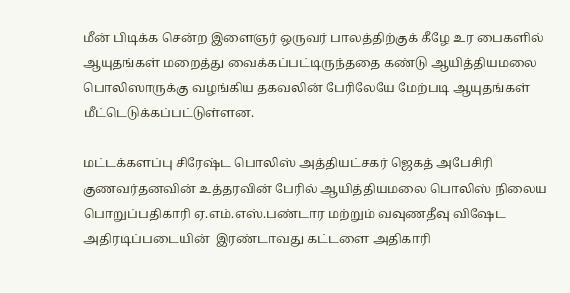மீன் பிடிக்க சென்ற இளைஞர் ஒருவர் பாலத்திற்குக் கீழே உர பைகளில் ஆயுதங்கள் மறைத்து வைக்கப்பட்டிருந்ததை கண்டு ஆயித்தியமலை  பொலிஸாருக்கு வழங்கிய தகவலின் பேரிலேயே மேற்படி ஆயுதங்கள் மீட்டெடுக்கப்பட்டுள்ளன.

மட்டக்களப்பு சிரேஷ்ட பொலிஸ் அத்தியட்சகர் ஜெகத் அபேசிரி குணவர்தனவின் உத்தரவின் பேரில் ஆயித்தியமலை பொலிஸ் நிலைய பொறுப்பதிகாரி ஏ.எம்.எஸ்.பண்டார மற்றும் வவுணதீவு விஷேட அதிரடிப்படையின்  இரண்டாவது கட்டளை அதிகாரி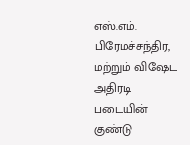எஸ்.எம். பிரேமச்சந்திர, மற்றும் விஷேட அதிரடி படையின் குண்டு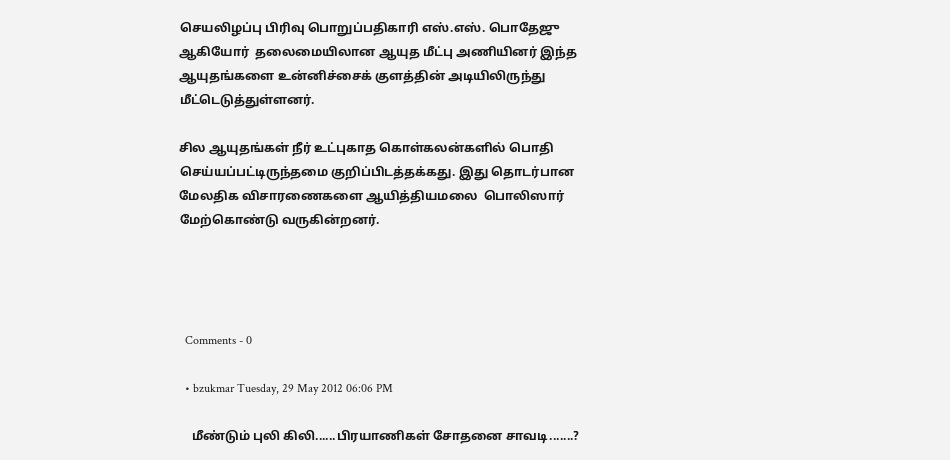செயலிழப்பு பிரிவு பொறுப்பதிகாரி எஸ்.எஸ். பொதேஜு ஆகியோர்  தலைமையிலான ஆயுத மீட்பு அணியினர் இந்த ஆயுதங்களை உன்னிச்சைக் குளத்தின் அடியிலிருந்து மீட்டெடுத்துள்ளனர்.

சில ஆயுதங்கள் நீர் உட்புகாத கொள்கலன்களில் பொதி செய்யப்பட்டிருந்தமை குறிப்பிடத்தக்கது. இது தொடர்பான மேலதிக விசாரணைகளை ஆயித்தியமலை  பொலிஸார் மேற்கொண்டு வருகின்றனர்.




  Comments - 0

  • bzukmar Tuesday, 29 May 2012 06:06 PM

    மீண்டும் புலி கிலி......பிரயாணிகள் சோதனை சாவடி.......?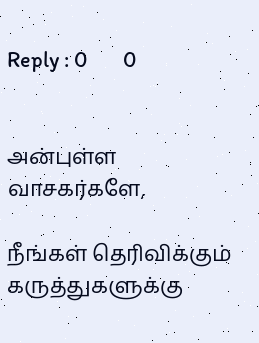Reply : 0       0


அன்புள்ள வாசகர்களே,

நீங்கள் தெரிவிக்கும் கருத்துகளுக்கு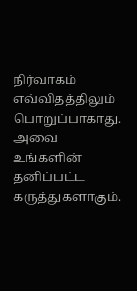நிர்வாகம் எவ்விதத்திலும் பொறுப்பாகாது. அவை உங்களின் தனிப்பட்ட கருத்துகளாகும்.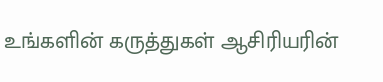உங்களின் கருத்துகள் ஆசிரியரின்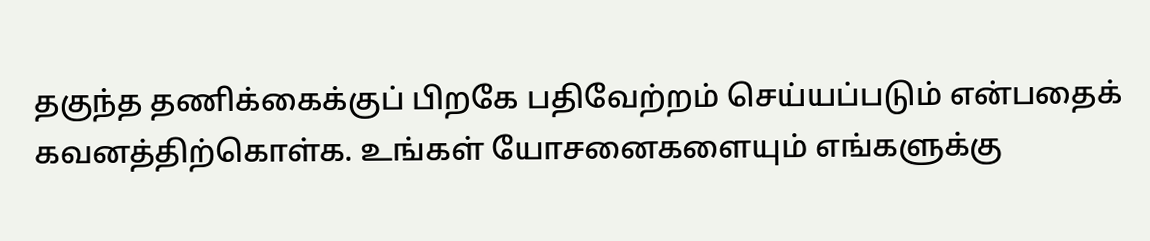தகுந்த தணிக்கைக்குப் பிறகே பதிவேற்றம் செய்யப்படும் என்பதைக் கவனத்திற்கொள்க. உங்கள் யோசனைகளையும் எங்களுக்கு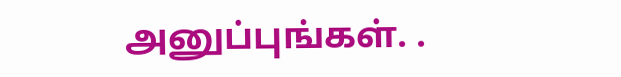அனுப்புங்கள். .